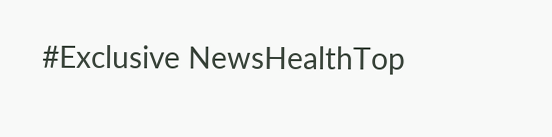#Exclusive NewsHealthTop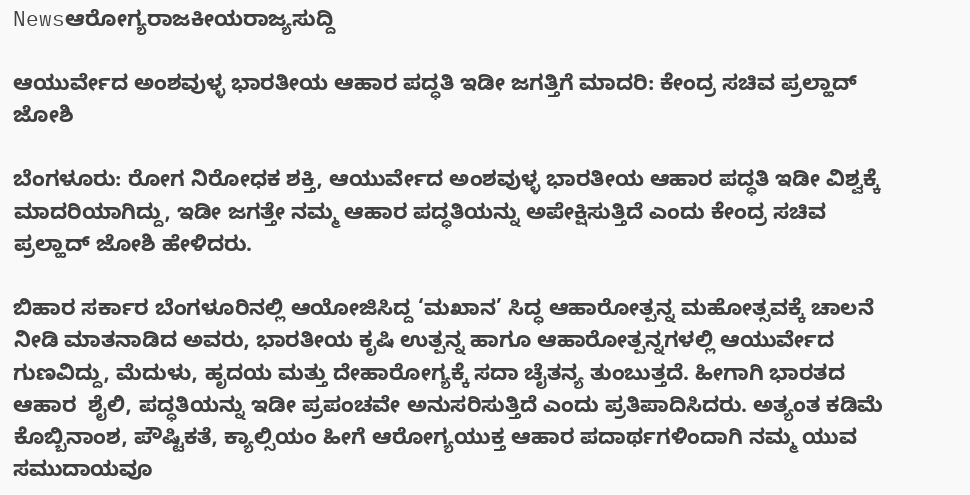Newsಆರೋಗ್ಯರಾಜಕೀಯರಾಜ್ಯಸುದ್ದಿ

ಆಯುರ್ವೇದ ಅಂಶವುಳ್ಳ ಭಾರತೀಯ ಆಹಾರ ಪದ್ಧತಿ ಇಡೀ ಜಗತ್ತಿಗೆ ಮಾದರಿ: ಕೇಂದ್ರ ಸಚಿವ ಪ್ರಲ್ಹಾದ್ ಜೋಶಿ

ಬೆಂಗಳೂರು: ರೋಗ ನಿರೋಧಕ ಶಕ್ತಿ, ಆಯುರ್ವೇದ ಅಂಶವುಳ್ಳ ಭಾರತೀಯ ಆಹಾರ ಪದ್ಧತಿ ಇಡೀ ವಿಶ್ವಕ್ಕೆ ಮಾದರಿಯಾಗಿದ್ದು, ಇಡೀ ಜಗತ್ತೇ ನಮ್ಮ ಆಹಾರ ಪದ್ಧತಿಯನ್ನು ಅಪೇಕ್ಷಿಸುತ್ತಿದೆ ಎಂದು ಕೇಂದ್ರ ಸಚಿವ ಪ್ರಲ್ಹಾದ್ ಜೋಶಿ ಹೇಳಿದರು.

ಬಿಹಾರ ಸರ್ಕಾರ ಬೆಂಗಳೂರಿನಲ್ಲಿ ಆಯೋಜಿಸಿದ್ದ ‘ಮಖಾನ’ ಸಿದ್ಧ ಆಹಾರೋತ್ಪನ್ನ ಮಹೋತ್ಸವಕ್ಕೆ ಚಾಲನೆ ನೀಡಿ ಮಾತನಾಡಿದ ಅವರು, ಭಾರತೀಯ ಕೃಷಿ ಉತ್ಪನ್ನ ಹಾಗೂ ಆಹಾರೋತ್ಪನ್ನಗಳಲ್ಲಿ ಆಯುರ್ವೇದ ಗುಣವಿದ್ದು, ಮೆದುಳು, ಹೃದಯ ಮತ್ತು ದೇಹಾರೋಗ್ಯಕ್ಕೆ ಸದಾ ಚೈತನ್ಯ ತುಂಬುತ್ತದೆ. ಹೀಗಾಗಿ ಭಾರತದ ಆಹಾರ  ಶೈಲಿ, ಪದ್ಧತಿಯನ್ನು ಇಡೀ ಪ್ರಪಂಚವೇ ಅನುಸರಿಸುತ್ತಿದೆ ಎಂದು ಪ್ರತಿಪಾದಿಸಿದರು. ಅತ್ಯಂತ ಕಡಿಮೆ ಕೊಬ್ಬಿನಾಂಶ, ಪೌಷ್ಟಿಕತೆ, ಕ್ಯಾಲ್ಸಿಯಂ ಹೀಗೆ ಆರೋಗ್ಯಯುಕ್ತ ಆಹಾರ ಪದಾರ್ಥಗಳಿಂದಾಗಿ ನಮ್ಮ ಯುವ ಸಮುದಾಯವೂ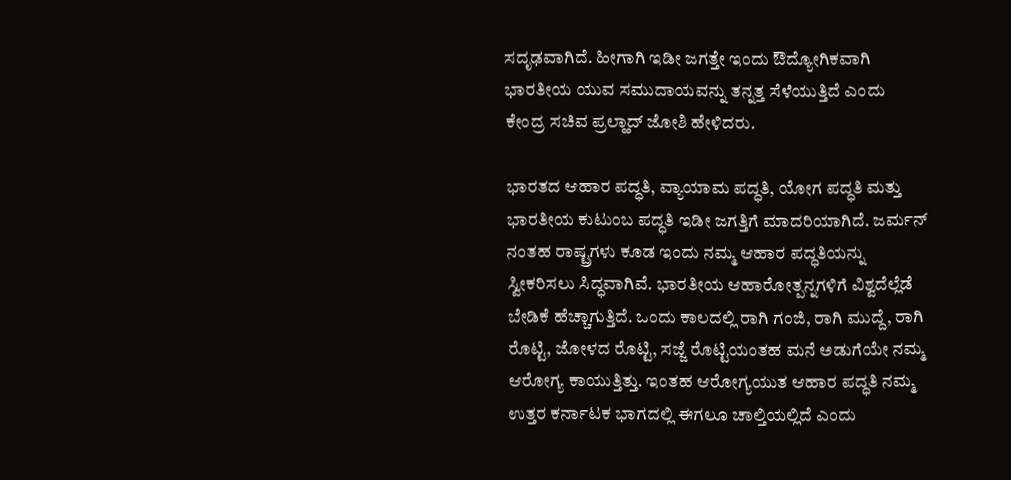ಸದೃಢವಾಗಿದೆ. ಹೀಗಾಗಿ ಇಡೀ ಜಗತ್ತೇ ಇಂದು ಔದ್ಯೋಗಿಕವಾಗಿ ಭಾರತೀಯ ಯುವ ಸಮುದಾಯವನ್ನು ತನ್ನತ್ತ ಸೆಳೆಯುತ್ತಿದೆ ಎಂದು ಕೇಂದ್ರ ಸಚಿವ ಪ್ರಲ್ಹಾದ್ ಜೋಶಿ ಹೇಳಿದರು.

ಭಾರತದ ಆಹಾರ ಪದ್ಧತಿ, ವ್ಯಾಯಾಮ ಪದ್ಧತಿ, ಯೋಗ ಪದ್ಧತಿ ಮತ್ತು ಭಾರತೀಯ ಕುಟುಂಬ ಪದ್ಧತಿ ಇಡೀ ಜಗತ್ತಿಗೆ ಮಾದರಿಯಾಗಿದೆ. ಜರ್ಮನ್ ನಂತಹ ರಾಷ್ಟ್ರಗಳು ಕೂಡ ಇಂದು ನಮ್ಮ ಆಹಾರ ಪದ್ಧತಿಯನ್ನು ಸ್ವೀಕರಿಸಲು ಸಿದ್ಧವಾಗಿವೆ. ಭಾರತೀಯ ಆಹಾರೋತ್ಪನ್ನಗಳಿಗೆ ವಿಶ್ವದೆಲ್ಲೆಡೆ ಬೇಡಿಕೆ ಹೆಚ್ಚಾಗುತ್ತಿದೆ. ಒಂದು ಕಾಲದಲ್ಲಿ ರಾಗಿ ಗಂಜಿ, ರಾಗಿ ಮುದ್ದೆ, ರಾಗಿ ರೊಟ್ಟಿ, ಜೋಳದ ರೊಟ್ಟಿ, ಸಜ್ಜೆ ರೊಟ್ಟಿಯಂತಹ ಮನೆ ಅಡುಗೆಯೇ ನಮ್ಮ ಆರೋಗ್ಯ ಕಾಯುತ್ತಿತ್ತು. ಇಂತಹ ಆರೋಗ್ಯಯುತ ಆಹಾರ ಪದ್ಧತಿ ನಮ್ಮ ಉತ್ತರ ಕರ್ನಾಟಕ ಭಾಗದಲ್ಲಿ ಈಗಲೂ ಚಾಲ್ತಿಯಲ್ಲಿದೆ ಎಂದು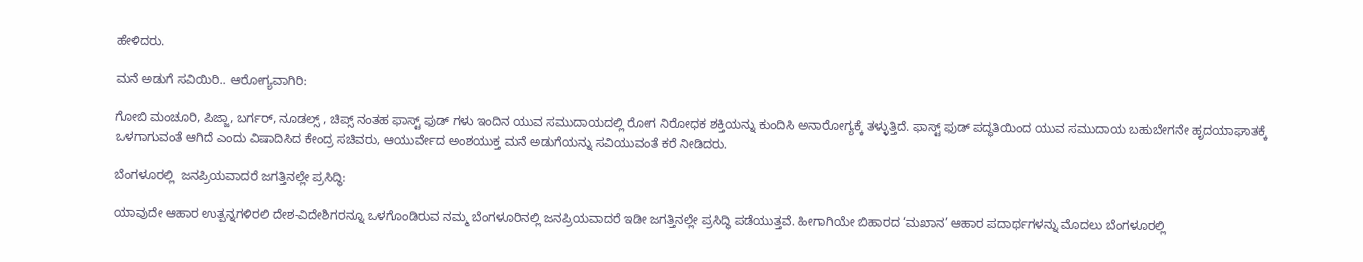ಹೇಳಿದರು.

ಮನೆ ಅಡುಗೆ ಸವಿಯಿರಿ.. ಆರೋಗ್ಯವಾಗಿರಿ:

ಗೋಬಿ ಮಂಚೂರಿ, ಪಿಜ್ಜಾ, ಬರ್ಗರ್, ನೂಡಲ್ಸ್ , ಚಿಪ್ಸ್ ನಂತಹ ಫಾಸ್ಟ್ ಫುಡ್ ಗಳು ಇಂದಿನ ಯುವ ಸಮುದಾಯದಲ್ಲಿ ರೋಗ ನಿರೋಧಕ ಶಕ್ತಿಯನ್ನು ಕುಂದಿಸಿ ಅನಾರೋಗ್ಯಕ್ಕೆ ತಳ್ಳುತ್ತಿದೆ. ಫಾಸ್ಟ್ ಫುಡ್ ಪದ್ಧತಿಯಿಂದ ಯುವ ಸಮುದಾಯ ಬಹುಬೇಗನೇ ಹೃದಯಾಘಾತಕ್ಕೆ ಒಳಗಾಗುವಂತೆ ಆಗಿದೆ ಎಂದು ವಿಷಾದಿಸಿದ ಕೇಂದ್ರ ಸಚಿವರು, ಆಯುರ್ವೇದ ಅಂಶಯುಕ್ತ ಮನೆ ಅಡುಗೆಯನ್ನು ಸವಿಯುವಂತೆ ಕರೆ ನೀಡಿದರು.

ಬೆಂಗಳೂರಲ್ಲಿ  ಜನಪ್ರಿಯವಾದರೆ ಜಗತ್ತಿನಲ್ಲೇ ಪ್ರಸಿದ್ಧಿ:

ಯಾವುದೇ ಆಹಾರ ಉತ್ಪನ್ನಗಳಿರಲಿ ದೇಶ-ವಿದೇಶಿಗರನ್ನೂ ಒಳಗೊಂಡಿರುವ ನಮ್ಮ ಬೆಂಗಳೂರಿನಲ್ಲಿ ಜನಪ್ರಿಯವಾದರೆ ಇಡೀ ಜಗತ್ತಿನಲ್ಲೇ ಪ್ರಸಿದ್ಧಿ ಪಡೆಯುತ್ತವೆ. ಹೀಗಾಗಿಯೇ ಬಿಹಾರದ ‘ಮಖಾನ’ ಆಹಾರ ಪದಾರ್ಥಗಳನ್ನು ಮೊದಲು ಬೆಂಗಳೂರಲ್ಲಿ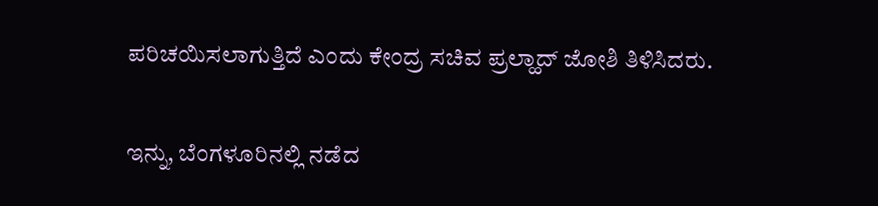ಪರಿಚಯಿಸಲಾಗುತ್ತಿದೆ ಎಂದು ಕೇಂದ್ರ ಸಚಿವ ಪ್ರಲ್ಹಾದ್ ಜೋಶಿ ತಿಳಿಸಿದರು.

ಇನ್ನು, ಬೆಂಗಳೂರಿನಲ್ಲಿ ನಡೆದ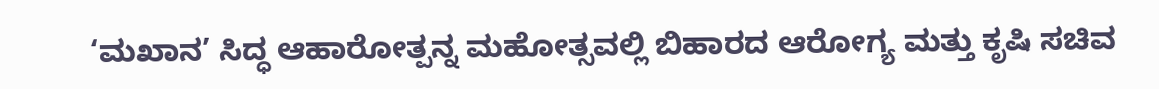‘ಮಖಾನ’ ಸಿದ್ಧ ಆಹಾರೋತ್ಪನ್ನ ಮಹೋತ್ಸವಲ್ಲಿ ಬಿಹಾರದ ಆರೋಗ್ಯ ಮತ್ತು ಕೃಷಿ ಸಚಿವ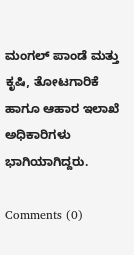ಮಂಗಲ್ ಪಾಂಡೆ ಮತ್ತು ಕೃಷಿ, ತೋಟಗಾರಿಕೆ ಹಾಗೂ ಆಹಾರ ಇಲಾಖೆ ಅಧಿಕಾರಿಗಳು ಭಾಗಿಯಾಗಿದ್ದರು.

Comments (0)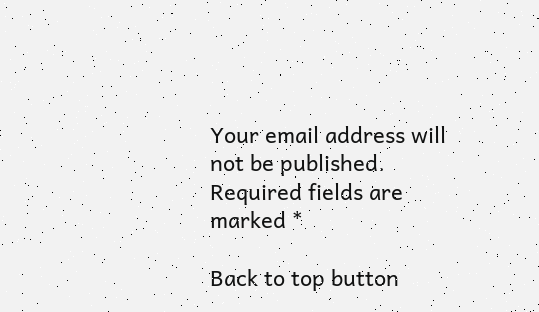Your email address will not be published. Required fields are marked *

Back to top button